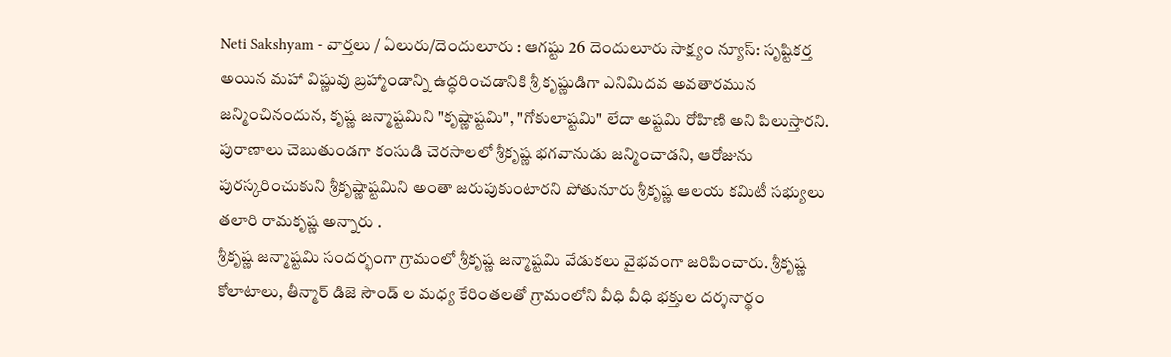Neti Sakshyam - వార్తలు / ఏలురు/దెందులూరు : ఆగష్టు 26 దెందులూరు సాక్ష్యం న్యూస్: సృష్టికర్త అయిన మహా విష్ణువు బ్రహ్మాండాన్ని ఉద్ధరించడానికి శ్రీ కృష్ణుడిగా ఎనిమిదవ అవతారమున జన్మించినందున, కృష్ణ జన్మాష్టమిని "కృష్ణాష్టమి", "గోకులాష్టమి" లేదా అష్టమి రోహిణి అని పిలుస్తారని. పురాణాలు చెబుతుండగా కంసుడి చెరసాలలో శ్రీకృష్ణ భగవానుడు జన్మించాడని, ఆరోజును పురస్కరించుకుని శ్రీకృష్ణాష్టమిని అంతా జరుపుకుంటారని పోతునూరు శ్రీకృష్ణ ఆలయ కమిటీ సభ్యులు తలారి రామకృష్ణ అన్నారు .
శ్రీకృష్ణ జన్మాష్టమి సందర్భంగా గ్రామంలో శ్రీకృష్ణ జన్మాష్టమి వేడుకలు వైభవంగా జరిపించారు. శ్రీకృష్ణ కోలాటాలు, తీన్మార్ డిజె సౌండ్ ల మధ్య కేరింతలతో గ్రామంలోని వీధి వీధి భక్తుల దర్శనార్థం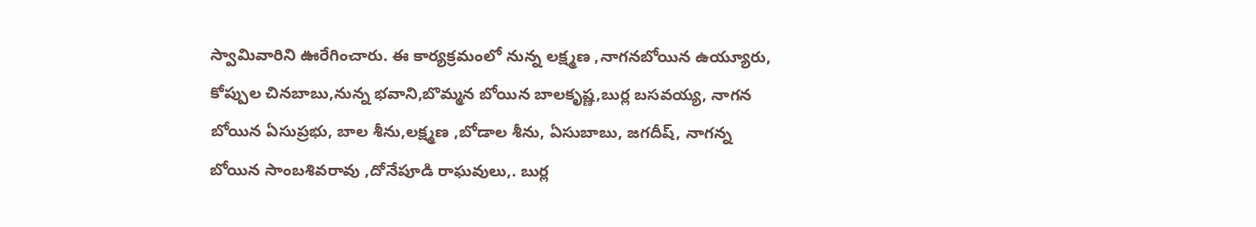స్వామివారిని ఊరేగించారు. ఈ కార్యక్రమంలో నున్న లక్ష్మణ ,నాగనబోయిన ఉయ్యూరు, కోప్పుల చినబాబు,నున్న భవాని,బొమ్మన బోయిన బాలకృష్ణ,బుర్ల బసవయ్య, నాగన బోయిన ఏసుప్రభు, బాల శీను,లక్ష్మణ ,బోడాల శీను, ఏసుబాబు, జగదీష్, నాగన్న బోయిన సాంబశివరావు ,దోనేపూడి రాఘవులు,. బుర్ల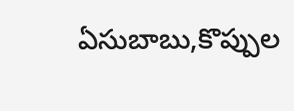ఏసుబాబు,కొప్పుల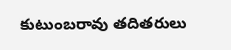కుటుంబరావు తదితరులు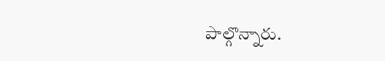పాల్గొన్నారు.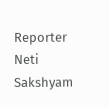Reporter
Neti Sakshyam